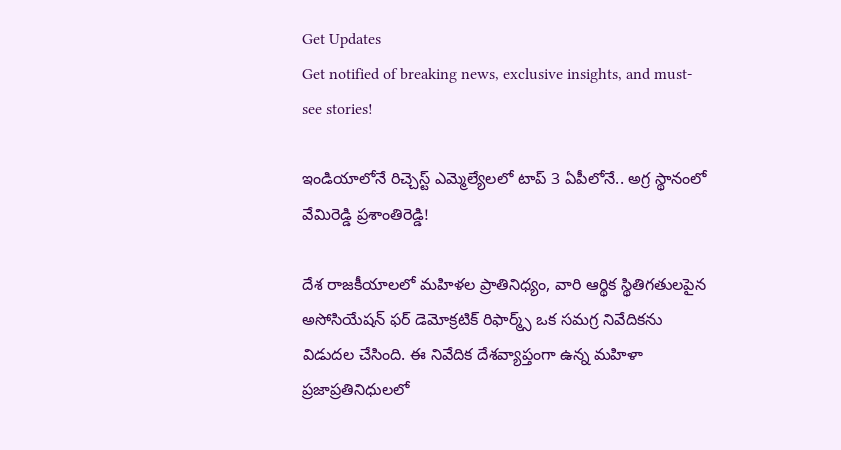Get Updates
Get notified of breaking news, exclusive insights, and must-see stories!

ఇండియాలోనే రిచ్చెస్ట్ ఎమ్మెల్యేలలో టాప్ 3 ఏపీలోనే.. అగ్ర స్థానంలో వేమిరెడ్డి ప్రశాంతిరెడ్డి!

దేశ రాజకీయాలలో మహిళల ప్రాతినిధ్యం, వారి ఆర్థిక స్థితిగతులపైన అసోసియేషన్ ఫర్ డెమోక్రటిక్ రిఫార్మ్స్ ఒక సమగ్ర నివేదికను విడుదల చేసింది. ఈ నివేదిక దేశవ్యాప్తంగా ఉన్న మహిళా ప్రజాప్రతినిధులలో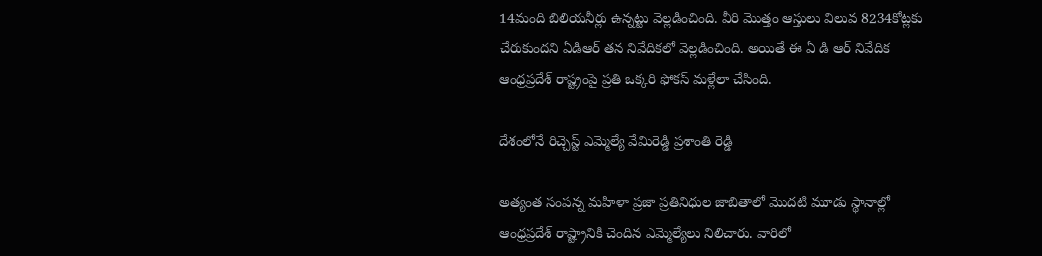14మంది బిలియనీర్లు ఉన్నట్టు వెల్లడించింది. వీరి మొత్తం ఆస్తులు విలువ 8234కోట్లకు చేరుకుందని ఏడిఆర్ తన నివేదికలో వెల్లడించింది. అయితే ఈ ఏ డి ఆర్ నివేదిక ఆంధ్రప్రదేశ్ రాష్ట్రంపై ప్రతి ఒక్కరి ఫోకస్ మళ్లేలా చేసింది.

దేశంలోనే రిచ్చెస్ట్ ఎమ్మెల్యే వేమిరెడ్డి ప్రశాంతి రెడ్డి

అత్యంత సంపన్న మహిళా ప్రజా ప్రతినిధుల జాబితాలో మొదటి మూడు స్థానాల్లో ఆంధ్రప్రదేశ్ రాష్ట్రానికి చెందిన ఎమ్మెల్యేలు నిలిచారు. వారిలో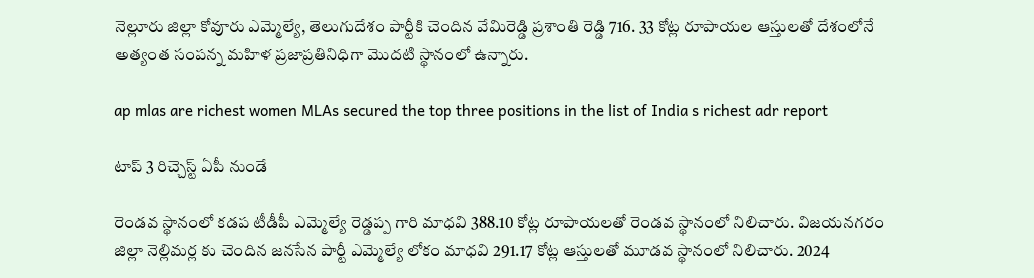నెల్లూరు జిల్లా కోవూరు ఎమ్మెల్యే, తెలుగుదేశం పార్టీకి చెందిన వేమిరెడ్డి ప్రశాంతి రెడ్డి 716. 33 కోట్ల రూపాయల ఆస్తులతో దేశంలోనే అత్యంత సంపన్న మహిళ ప్రజాప్రతినిధిగా మొదటి స్థానంలో ఉన్నారు.

ap mlas are richest women MLAs secured the top three positions in the list of India s richest adr report

టాప్ 3 రిచ్చెస్ట్ ఏపీ నుండే

రెండవ స్థానంలో కడప టీడీపీ ఎమ్మెల్యే రెడ్డప్ప గారి మాధవి 388.10 కోట్ల రూపాయలతో రెండవ స్థానంలో నిలిచారు. విజయనగరం జిల్లా నెల్లిమర్ల కు చెందిన జనసేన పార్టీ ఎమ్మెల్యే లోకం మాధవి 291.17 కోట్ల ఆస్తులతో మూడవ స్థానంలో నిలిచారు. 2024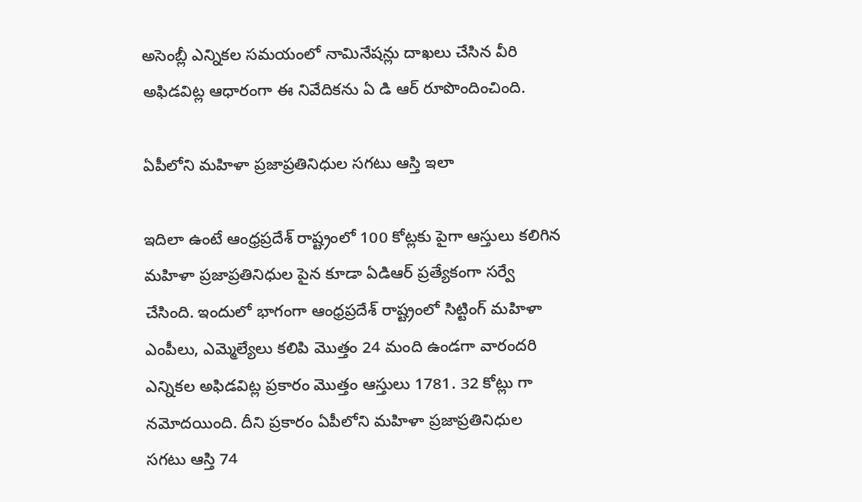అసెంబ్లీ ఎన్నికల సమయంలో నామినేషన్లు దాఖలు చేసిన వీరి అఫిడవిట్ల ఆధారంగా ఈ నివేదికను ఏ డి ఆర్ రూపొందించింది.

ఏపీలోని మహిళా ప్రజాప్రతినిధుల సగటు ఆస్తి ఇలా

ఇదిలా ఉంటే ఆంధ్రప్రదేశ్ రాష్ట్రంలో 100 కోట్లకు పైగా ఆస్తులు కలిగిన మహిళా ప్రజాప్రతినిధుల పైన కూడా ఏడిఆర్ ప్రత్యేకంగా సర్వే చేసింది. ఇందులో భాగంగా ఆంధ్రప్రదేశ్ రాష్ట్రంలో సిట్టింగ్ మహిళా ఎంపీలు, ఎమ్మెల్యేలు కలిపి మొత్తం 24 మంది ఉండగా వారందరి ఎన్నికల అఫిడవిట్ల ప్రకారం మొత్తం ఆస్తులు 1781. 32 కోట్లు గా నమోదయింది. దీని ప్రకారం ఏపీలోని మహిళా ప్రజాప్రతినిధుల సగటు ఆస్తి 74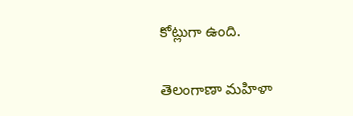కోట్లుగా ఉంది.

తెలంగాణా మహిళా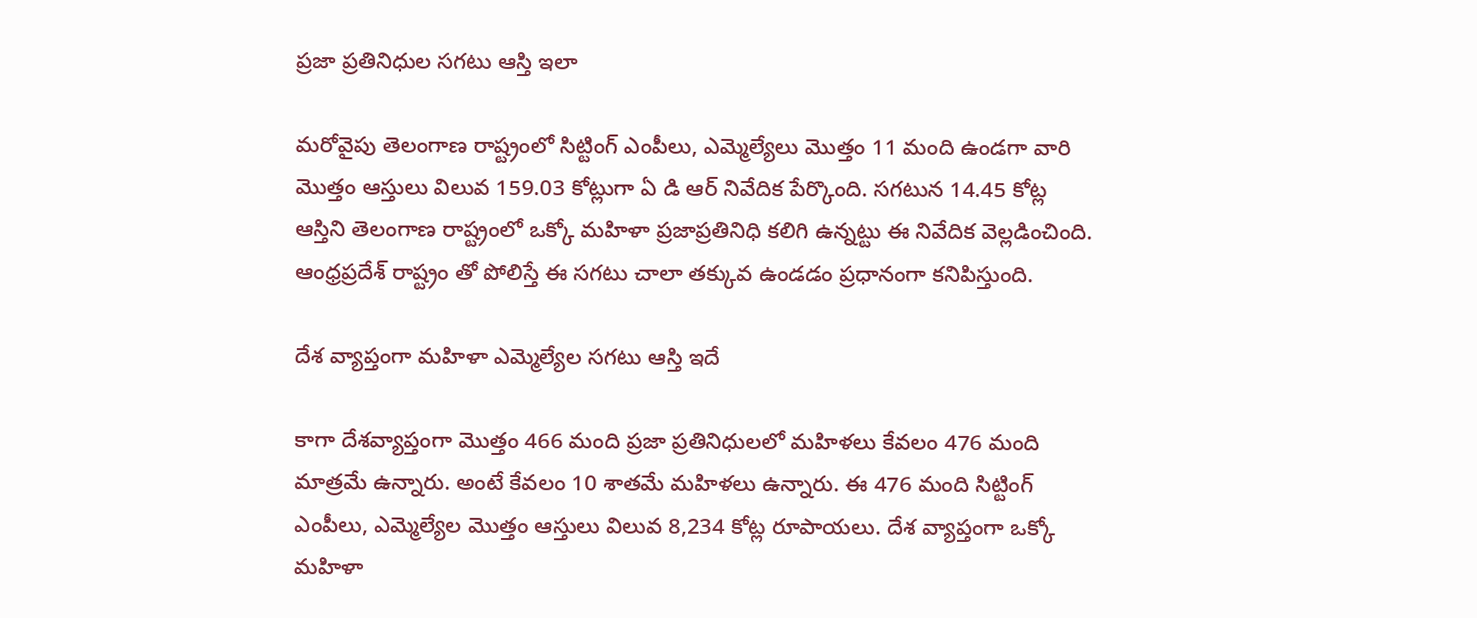ప్రజా ప్రతినిధుల సగటు ఆస్తి ఇలా

మరోవైపు తెలంగాణ రాష్ట్రంలో సిట్టింగ్ ఎంపీలు, ఎమ్మెల్యేలు మొత్తం 11 మంది ఉండగా వారి మొత్తం ఆస్తులు విలువ 159.03 కోట్లుగా ఏ డి ఆర్ నివేదిక పేర్కొంది. సగటున 14.45 కోట్ల ఆస్తిని తెలంగాణ రాష్ట్రంలో ఒక్కో మహిళా ప్రజాప్రతినిధి కలిగి ఉన్నట్టు ఈ నివేదిక వెల్లడించింది. ఆంధ్రప్రదేశ్ రాష్ట్రం తో పోలిస్తే ఈ సగటు చాలా తక్కువ ఉండడం ప్రధానంగా కనిపిస్తుంది.

దేశ వ్యాప్తంగా మహిళా ఎమ్మెల్యేల సగటు ఆస్తి ఇదే

కాగా దేశవ్యాప్తంగా మొత్తం 466 మంది ప్రజా ప్రతినిధులలో మహిళలు కేవలం 476 మంది మాత్రమే ఉన్నారు. అంటే కేవలం 10 శాతమే మహిళలు ఉన్నారు. ఈ 476 మంది సిట్టింగ్ ఎంపీలు, ఎమ్మెల్యేల మొత్తం ఆస్తులు విలువ 8,234 కోట్ల రూపాయలు. దేశ వ్యాప్తంగా ఒక్కో మహిళా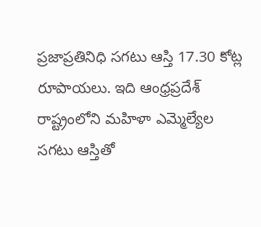ప్రజాప్రతినిధి సగటు ఆస్తి 17.30 కోట్ల రూపాయలు. ఇది ఆంధ్రప్రదేశ్ రాష్ట్రంలోని మహిళా ఎమ్మెల్యేల సగటు ఆస్తితో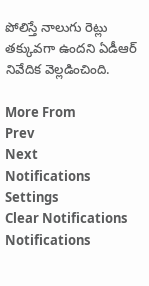పోలిస్తే నాలుగు రెట్లు తక్కువగా ఉందని ఏడీఆర్ నివేదిక వెల్లడించింది.

More From
Prev
Next
Notifications
Settings
Clear Notifications
Notifications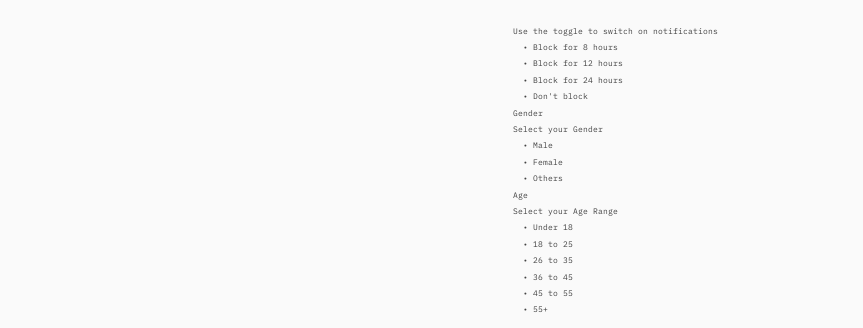Use the toggle to switch on notifications
  • Block for 8 hours
  • Block for 12 hours
  • Block for 24 hours
  • Don't block
Gender
Select your Gender
  • Male
  • Female
  • Others
Age
Select your Age Range
  • Under 18
  • 18 to 25
  • 26 to 35
  • 36 to 45
  • 45 to 55
  • 55+